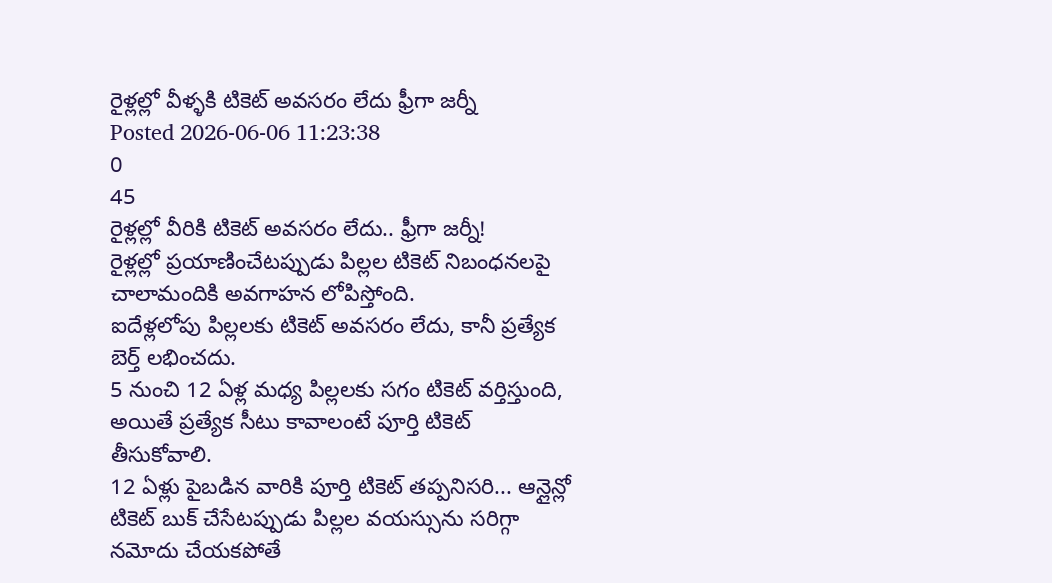రైళ్లల్లో వీళ్ళకి టికెట్ అవసరం లేదు ఫ్రీగా జర్నీ
Posted 2026-06-06 11:23:38
0
45
రైళ్లల్లో వీరికి టికెట్ అవసరం లేదు.. ఫ్రీగా జర్నీ!
రైళ్లల్లో ప్రయాణించేటప్పుడు పిల్లల టికెట్ నిబంధనలపై చాలామందికి అవగాహన లోపిస్తోంది.
ఐదేళ్లలోపు పిల్లలకు టికెట్ అవసరం లేదు, కానీ ప్రత్యేక బెర్త్ లభించదు.
5 నుంచి 12 ఏళ్ల మధ్య పిల్లలకు సగం టికెట్ వర్తిస్తుంది, అయితే ప్రత్యేక సీటు కావాలంటే పూర్తి టికెట్ తీసుకోవాలి.
12 ఏళ్లు పైబడిన వారికి పూర్తి టికెట్ తప్పనిసరి... ఆన్లైన్లో టికెట్ బుక్ చేసేటప్పుడు పిల్లల వయస్సును సరిగ్గా నమోదు చేయకపోతే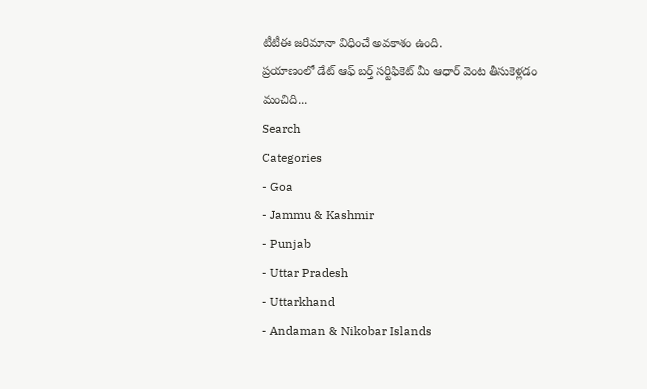టీటీఈ జరిమానా విధించే అవకాశం ఉంది.
ప్రయాణంలో డేట్ ఆఫ్ బర్త్ సర్టిఫికెట్ మీ ఆధార్ వెంట తీసుకెళ్లడం మంచిది...
Search
Categories
- Goa
- Jammu & Kashmir
- Punjab
- Uttar Pradesh
- Uttarkhand
- Andaman & Nikobar Islands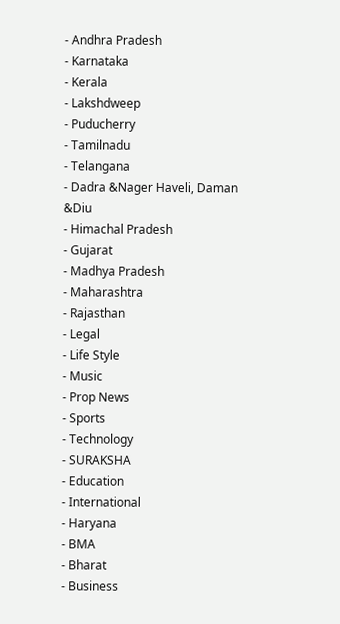- Andhra Pradesh
- Karnataka
- Kerala
- Lakshdweep
- Puducherry
- Tamilnadu
- Telangana
- Dadra &Nager Haveli, Daman &Diu
- Himachal Pradesh
- Gujarat
- Madhya Pradesh
- Maharashtra
- Rajasthan
- Legal
- Life Style
- Music
- Prop News
- Sports
- Technology
- SURAKSHA
- Education
- International
- Haryana
- BMA
- Bharat
- Business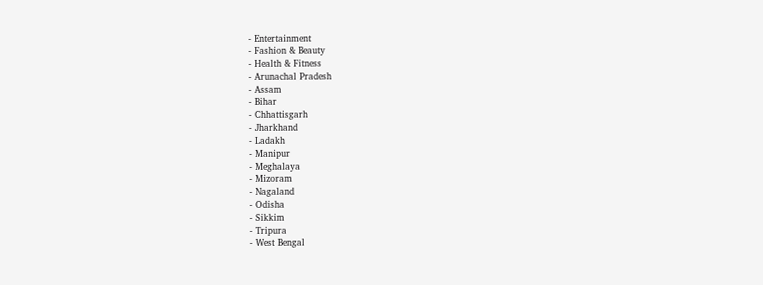- Entertainment
- Fashion & Beauty
- Health & Fitness
- Arunachal Pradesh
- Assam
- Bihar
- Chhattisgarh
- Jharkhand
- Ladakh
- Manipur
- Meghalaya
- Mizoram
- Nagaland
- Odisha
- Sikkim
- Tripura
- West Bengal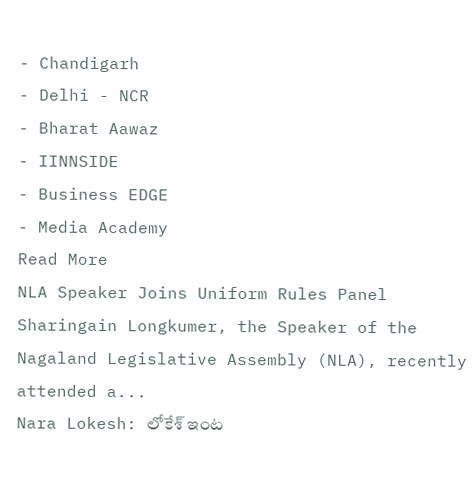- Chandigarh
- Delhi - NCR
- Bharat Aawaz
- IINNSIDE
- Business EDGE
- Media Academy
Read More
NLA Speaker Joins Uniform Rules Panel
Sharingain Longkumer, the Speaker of the Nagaland Legislative Assembly (NLA), recently attended a...
Nara Lokesh: లోకేశ్ ఇంట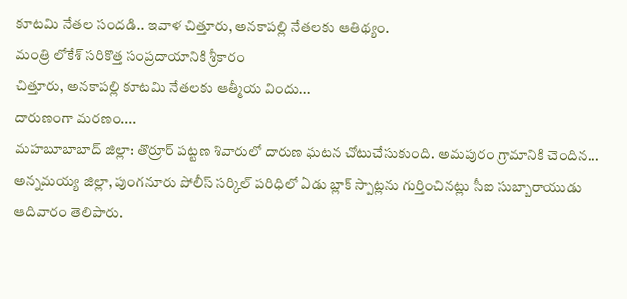కూటమి నేతల సందడి.. ఇవాళ చిత్తూరు, అనకాపల్లి నేతలకు ఆతిథ్యం.
మంత్రి లోకేశ్ సరికొత్త సంప్రదాయానికి శ్రీకారం
చిత్తూరు, అనకాపల్లి కూటమి నేతలకు ఆత్మీయ విందు...
దారుణంగా మరణం....
మహబూబాబాద్ జిల్లా: తొర్రూర్ పట్టణ శివారులో దారుణ ఘటన చోటుచేసుకుంది. అమపురం గ్రామానికి చెందిన...
అన్నమయ్య జిల్లా, పుంగనూరు పోలీస్ సర్కిల్ పరిధిలో ఏడు బ్లాక్ స్పాట్లను గుర్తించినట్లు సీఐ సుబ్బారాయుడు ఆదివారం తెలిపారు.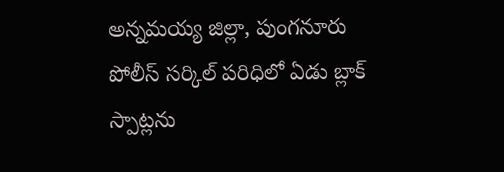అన్నమయ్య జిల్లా, పుంగనూరు పోలీస్ సర్కిల్ పరిధిలో ఏడు బ్లాక్ స్పాట్లను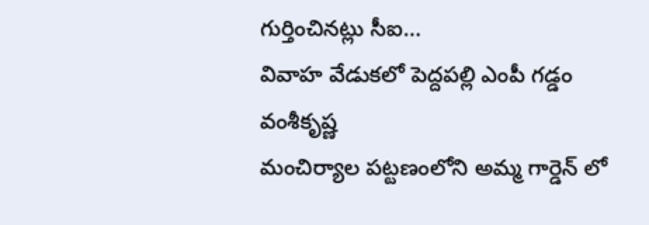గుర్తించినట్లు సీఐ...
వివాహ వేడుకలో పెద్దపల్లి ఎంపీ గడ్డం వంశీకృష్ణ
మంచిర్యాల పట్టణంలోని అమ్మ గార్డెన్ లో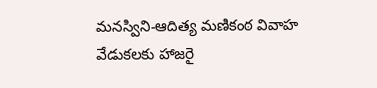మనస్విని-ఆదిత్య మణికంఠ వివాహ వేడుకలకు హాజరై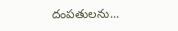దంపతులను...